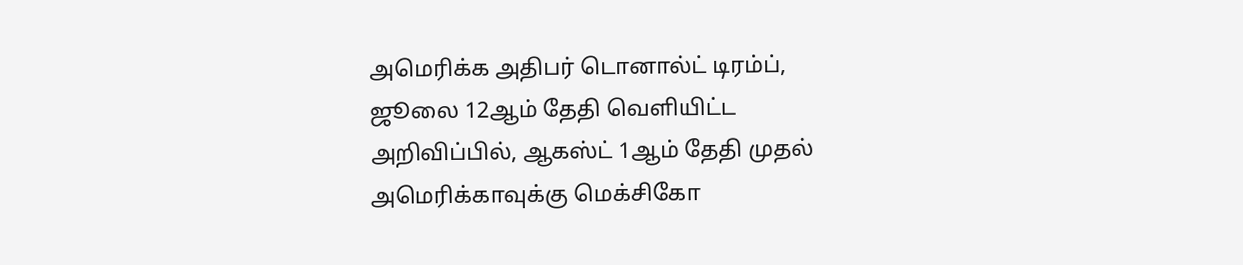அமெரிக்க அதிபர் டொனால்ட் டிரம்ப், ஜூலை 12ஆம் தேதி வெளியிட்ட அறிவிப்பில், ஆகஸ்ட் 1ஆம் தேதி முதல் அமெரிக்காவுக்கு மெக்சிகோ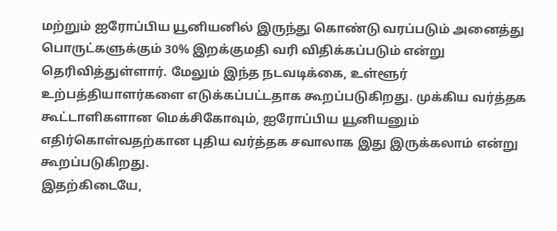மற்றும் ஐரோப்பிய யூனியனில் இருந்து கொண்டு வரப்படும் அனைத்து பொருட்களுக்கும் 30% இறக்குமதி வரி விதிக்கப்படும் என்று தெரிவித்துள்ளார். மேலும் இந்த நடவடிக்கை, உள்ளூர் உற்பத்தியாளர்களை எடுக்கப்பட்டதாக கூறப்படுகிறது. முக்கிய வர்த்தக கூட்டாளிகளான மெக்சிகோவும், ஐரோப்பிய யூனியனும் எதிர்கொள்வதற்கான புதிய வர்த்தக சவாலாக இது இருக்கலாம் என்று கூறப்படுகிறது.
இதற்கிடையே,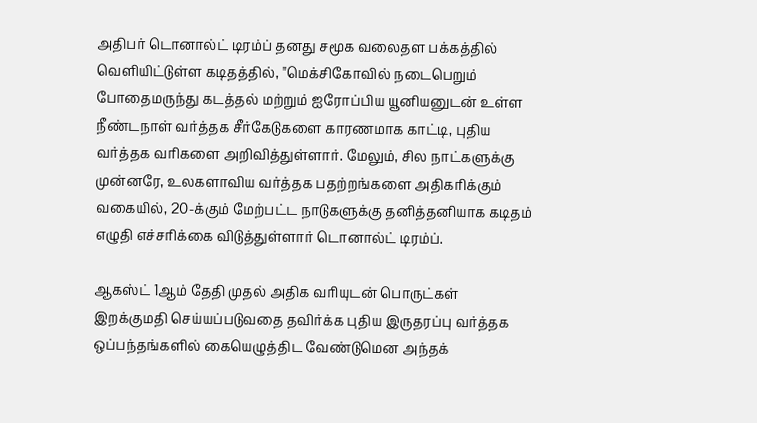அதிபர் டொனால்ட் டிரம்ப் தனது சமூக வலைதள பக்கத்தில் வெளியிட்டுள்ள கடிதத்தில், "மெக்சிகோவில் நடைபெறும் போதைமருந்து கடத்தல் மற்றும் ஐரோப்பிய யூனியனுடன் உள்ள நீண்டநாள் வர்த்தக சீர்கேடுகளை காரணமாக காட்டி, புதிய வர்த்தக வரிகளை அறிவித்துள்ளார். மேலும், சில நாட்களுக்கு முன்னரே, உலகளாவிய வர்த்தக பதற்றங்களை அதிகரிக்கும் வகையில், 20-க்கும் மேற்பட்ட நாடுகளுக்கு தனித்தனியாக கடிதம் எழுதி எச்சரிக்கை விடுத்துள்ளார் டொனால்ட் டிரம்ப்.

ஆகஸ்ட் 1ஆம் தேதி முதல் அதிக வரியுடன் பொருட்கள் இறக்குமதி செய்யப்படுவதை தவிர்க்க புதிய இருதரப்பு வர்த்தக ஒப்பந்தங்களில் கையெழுத்திட வேண்டுமென அந்தக்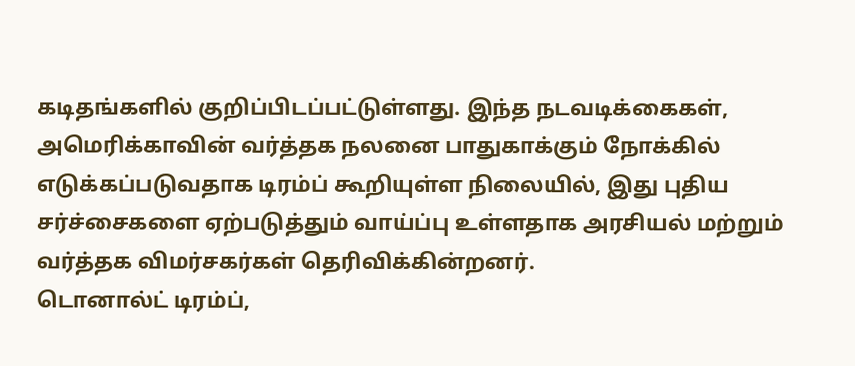கடிதங்களில் குறிப்பிடப்பட்டுள்ளது. இந்த நடவடிக்கைகள், அமெரிக்காவின் வர்த்தக நலனை பாதுகாக்கும் நோக்கில் எடுக்கப்படுவதாக டிரம்ப் கூறியுள்ள நிலையில், இது புதிய சர்ச்சைகளை ஏற்படுத்தும் வாய்ப்பு உள்ளதாக அரசியல் மற்றும் வர்த்தக விமர்சகர்கள் தெரிவிக்கின்றனர்.
டொனால்ட் டிரம்ப்,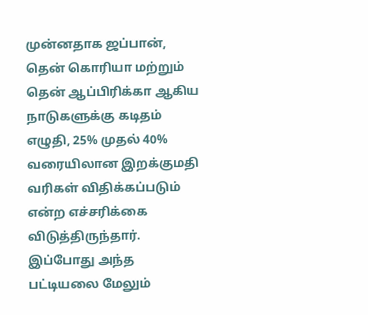முன்னதாக ஜப்பான், தென் கொரியா மற்றும் தென் ஆப்பிரிக்கா ஆகிய நாடுகளுக்கு கடிதம் எழுதி, 25% முதல் 40% வரையிலான இறக்குமதி வரிகள் விதிக்கப்படும் என்ற எச்சரிக்கை விடுத்திருந்தார். இப்போது அந்த பட்டியலை மேலும்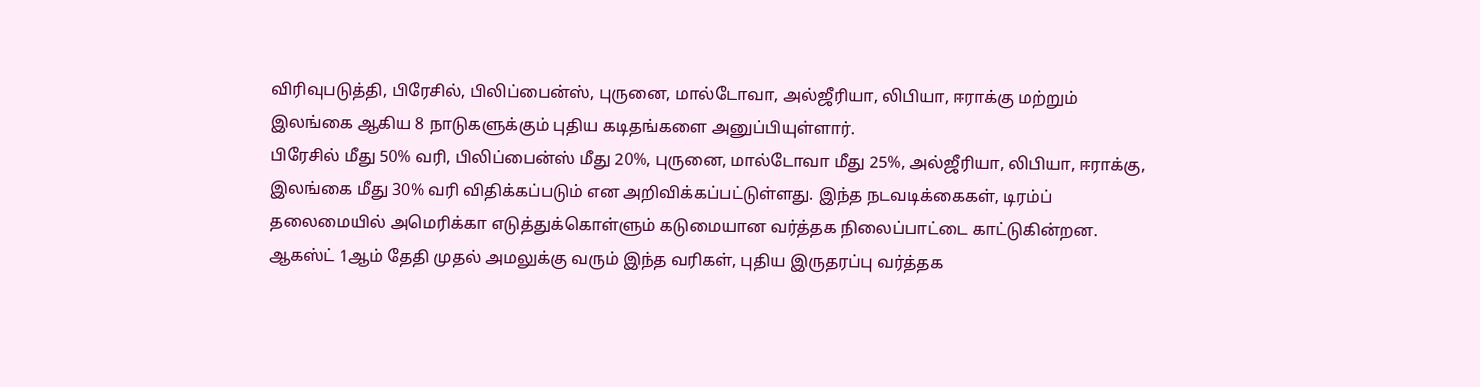விரிவுபடுத்தி, பிரேசில், பிலிப்பைன்ஸ், புருனை, மால்டோவா, அல்ஜீரியா, லிபியா, ஈராக்கு மற்றும் இலங்கை ஆகிய 8 நாடுகளுக்கும் புதிய கடிதங்களை அனுப்பியுள்ளார்.
பிரேசில் மீது 50% வரி, பிலிப்பைன்ஸ் மீது 20%, புருனை, மால்டோவா மீது 25%, அல்ஜீரியா, லிபியா, ஈராக்கு, இலங்கை மீது 30% வரி விதிக்கப்படும் என அறிவிக்கப்பட்டுள்ளது. இந்த நடவடிக்கைகள், டிரம்ப் தலைமையில் அமெரிக்கா எடுத்துக்கொள்ளும் கடுமையான வர்த்தக நிலைப்பாட்டை காட்டுகின்றன. ஆகஸ்ட் 1ஆம் தேதி முதல் அமலுக்கு வரும் இந்த வரிகள், புதிய இருதரப்பு வர்த்தக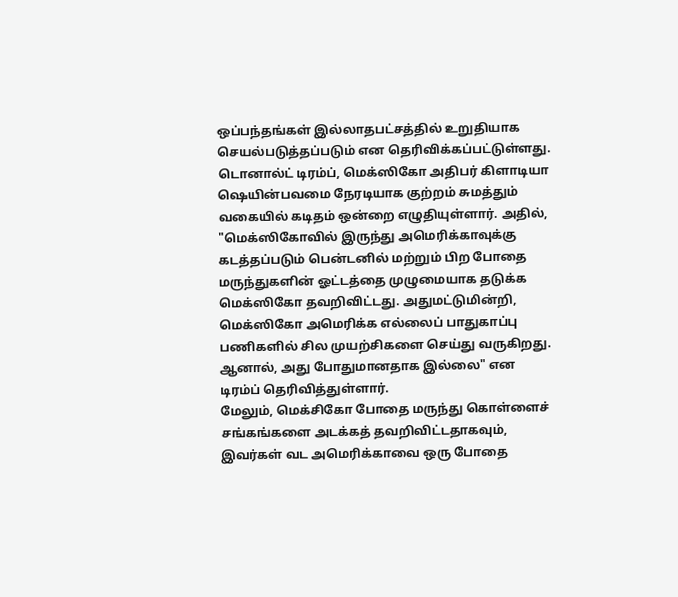ஒப்பந்தங்கள் இல்லாதபட்சத்தில் உறுதியாக செயல்படுத்தப்படும் என தெரிவிக்கப்பட்டுள்ளது.
டொனால்ட் டிரம்ப், மெக்ஸிகோ அதிபர் கிளாடியா ஷெயின்பவமை நேரடியாக குற்றம் சுமத்தும் வகையில் கடிதம் ஒன்றை எழுதியுள்ளார். அதில், "மெக்ஸிகோவில் இருந்து அமெரிக்காவுக்கு கடத்தப்படும் பென்டனில் மற்றும் பிற போதை மருந்துகளின் ஓட்டத்தை முழுமையாக தடுக்க மெக்ஸிகோ தவறிவிட்டது. அதுமட்டுமின்றி, மெக்ஸிகோ அமெரிக்க எல்லைப் பாதுகாப்பு பணிகளில் சில முயற்சிகளை செய்து வருகிறது. ஆனால், அது போதுமானதாக இல்லை" என டிரம்ப் தெரிவித்துள்ளார்.
மேலும், மெக்சிகோ போதை மருந்து கொள்ளைச் சங்கங்களை அடக்கத் தவறிவிட்டதாகவும், இவர்கள் வட அமெரிக்காவை ஒரு போதை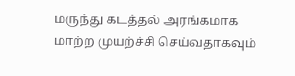மருந்து கடத்தல் அரங்கமாக மாற்ற முயற்ச்சி செய்வதாகவும்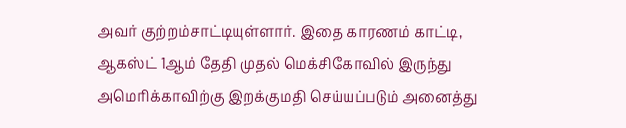அவர் குற்றம்சாட்டியுள்ளார். இதை காரணம் காட்டி, ஆகஸ்ட் 1ஆம் தேதி முதல் மெக்சிகோவில் இருந்து அமெரிக்காவிற்கு இறக்குமதி செய்யப்படும் அனைத்து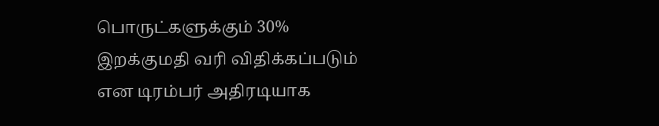பொருட்களுக்கும் 30% இறக்குமதி வரி விதிக்கப்படும் என டிரம்பர் அதிரடியாக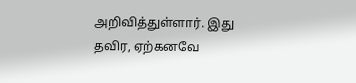அறிவித்துள்ளார். இது தவிர, ஏற்கனவே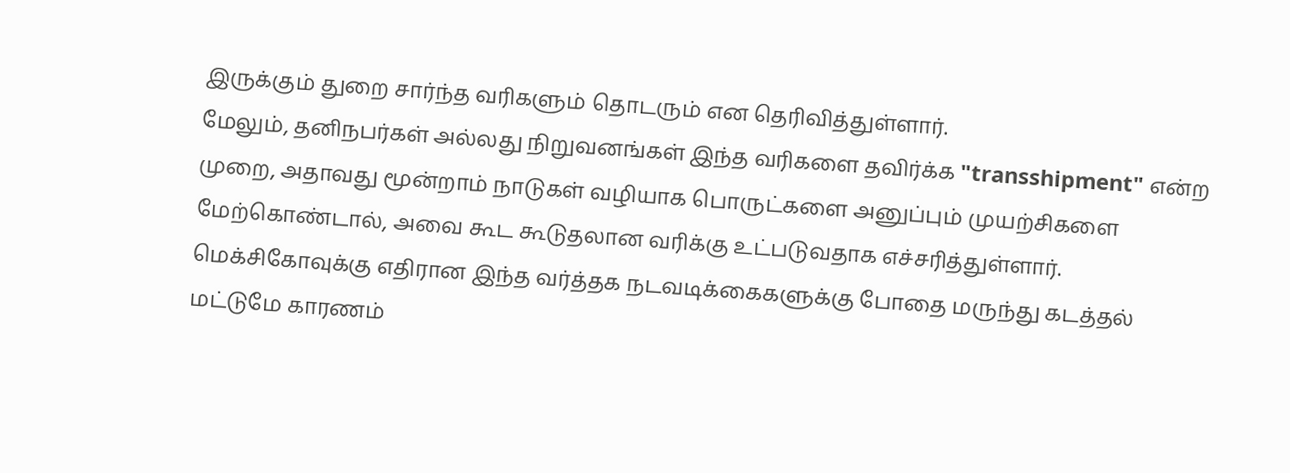இருக்கும் துறை சார்ந்த வரிகளும் தொடரும் என தெரிவித்துள்ளார்.
மேலும், தனிநபர்கள் அல்லது நிறுவனங்கள் இந்த வரிகளை தவிர்க்க "transshipment" என்ற முறை, அதாவது மூன்றாம் நாடுகள் வழியாக பொருட்களை அனுப்பும் முயற்சிகளை மேற்கொண்டால், அவை கூட கூடுதலான வரிக்கு உட்படுவதாக எச்சரித்துள்ளார். மெக்சிகோவுக்கு எதிரான இந்த வர்த்தக நடவடிக்கைகளுக்கு போதை மருந்து கடத்தல் மட்டுமே காரணம்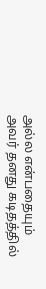அல்ல என்பதையும் அவர் தனது கடிதத்தில்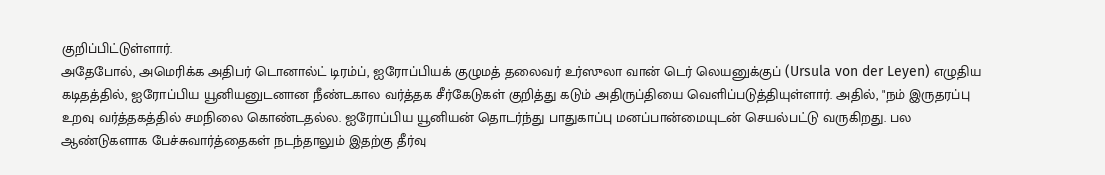குறிப்பிட்டுள்ளார்.
அதேபோல், அமெரிக்க அதிபர் டொனால்ட் டிரம்ப், ஐரோப்பியக் குழுமத் தலைவர் உர்ஸுலா வான் டெர் லெயனுக்குப் (Ursula von der Leyen) எழுதிய கடிதத்தில், ஐரோப்பிய யூனியனுடனான நீண்டகால வர்த்தக சீர்கேடுகள் குறித்து கடும் அதிருப்தியை வெளிப்படுத்தியுள்ளார். அதில், "நம் இருதரப்பு உறவு வர்த்தகத்தில் சமநிலை கொண்டதல்ல. ஐரோப்பிய யூனியன் தொடர்ந்து பாதுகாப்பு மனப்பான்மையுடன் செயல்பட்டு வருகிறது. பல ஆண்டுகளாக பேச்சுவார்த்தைகள் நடந்தாலும் இதற்கு தீர்வு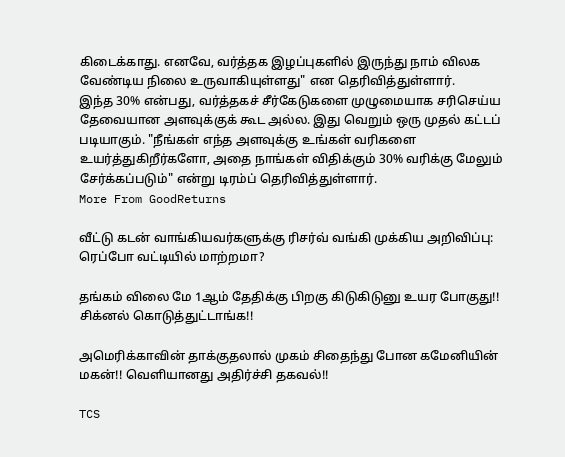கிடைக்காது. எனவே, வர்த்தக இழப்புகளில் இருந்து நாம் விலக வேண்டிய நிலை உருவாகியுள்ளது" என தெரிவித்துள்ளார்.
இந்த 30% என்பது, வர்த்தகச் சீர்கேடுகளை முழுமையாக சரிசெய்ய தேவையான அளவுக்குக் கூட அல்ல. இது வெறும் ஒரு முதல் கட்டப் படியாகும். "நீங்கள் எந்த அளவுக்கு உங்கள் வரிகளை உயர்த்துகிறீர்களோ, அதை நாங்கள் விதிக்கும் 30% வரிக்கு மேலும் சேர்க்கப்படும்" என்று டிரம்ப் தெரிவித்துள்ளார்.
More From GoodReturns

வீட்டு கடன் வாங்கியவர்களுக்கு ரிசர்வ் வங்கி முக்கிய அறிவிப்பு: ரெப்போ வட்டியில் மாற்றமா?

தங்கம் விலை மே 1ஆம் தேதிக்கு பிறகு கிடுகிடுனு உயர போகுது!! சிக்னல் கொடுத்துட்டாங்க!!

அமெரிக்காவின் தாக்குதலால் முகம் சிதைந்து போன கமேனியின் மகன்!! வெளியானது அதிர்ச்சி தகவல்!!

TCS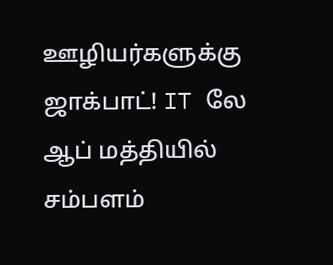ஊழியர்களுக்கு ஜாக்பாட்! IT லே ஆப் மத்தியில் சம்பளம்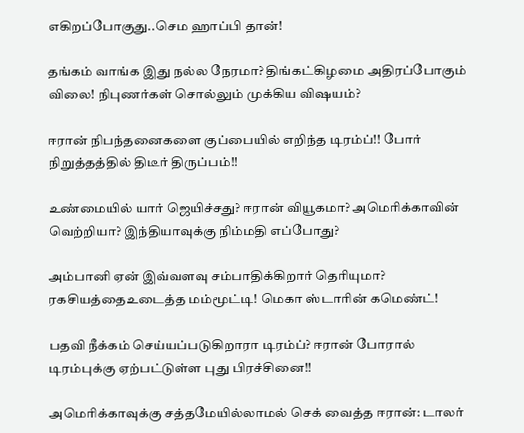எகிறப்போகுது..செம ஹாப்பி தான்!

தங்கம் வாங்க இது நல்ல நேரமா? திங்கட்கிழமை அதிரப்போகும் விலை! நிபுணர்கள் சொல்லும் முக்கிய விஷயம்?

ஈரான் நிபந்தனைகளை குப்பையில் எறிந்த டிரம்ப்!! போர் நிறுத்தத்தில் திடீர் திருப்பம்!!

உண்மையில் யார் ஜெயிச்சது? ஈரான் வியூகமா? அமெரிக்காவின் வெற்றியா? இந்தியாவுக்கு நிம்மதி எப்போது?

அம்பானி ஏன் இவ்வளவு சம்பாதிக்கிறார் தெரியுமா? ரகசியத்தைஉடைத்த மம்மூட்டி! மெகா ஸ்டாரின் கமெண்ட்!

பதவி நீக்கம் செய்யப்படுகிறாரா டிரம்ப்? ஈரான் போரால் டிரம்புக்கு ஏற்பட்டுள்ள புது பிரச்சினை!!

அமெரிக்காவுக்கு சத்தமேயில்லாமல் செக் வைத்த ஈரான்: டாலர்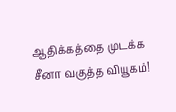ஆதிக்கத்தை முடக்க சீனா வகுத்த வியூகம்!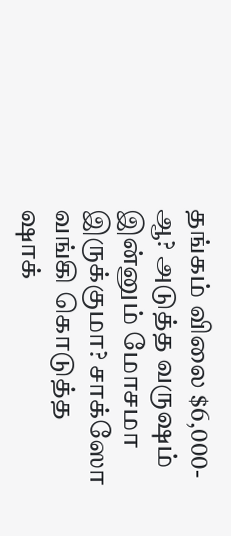தங்கம் விலை $6,000-ஆ? அடுத்த வருஷம் இன்னும் மோசமா இருக்குமா? சாக்ஸோ வங்கி கொடுத்த ஷாக்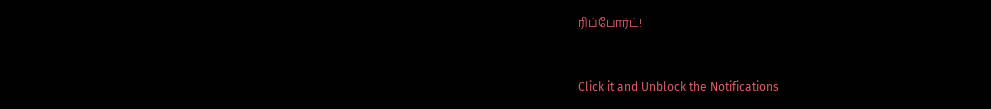ரிப்போர்ட்!



Click it and Unblock the Notifications